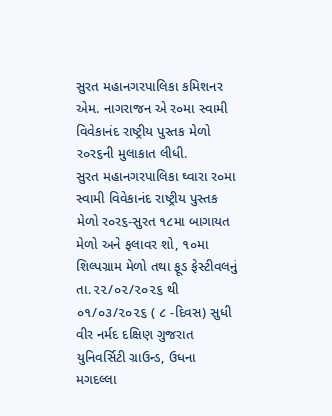સુરત મહાનગરપાલિકા કમિશનર એમ. નાગરાજન એ ર૦મા સ્વામી વિવેકાનંદ રાષ્ટ્રીય પુસ્તક મેળો ર૦ર૬ની મુલાકાત લીધી.
સુરત મહાનગરપાલિકા ઘ્વારા ર૦મા સ્વામી વિવેકાનંદ રાષ્ટ્રીય પુસ્તક મેળો ર૦ર૬-સુરત ૧૮મા બાગાયત મેળો અને ફલાવર શો, ૧૦મા શિલ્પગ્રામ મેળો તથા ફૂડ ફેસ્ટીવલનું તા.૨૨/૦૨/૨૦૨૬ થી ૦૧/૦૩/૨૦૨૬ ( ૮ -દિવસ) સુધી વીર નર્મદ દક્ષિણ ગુજરાત યુનિવર્સિટી ગ્રાઉન્ડ, ઉધના મગદલ્લા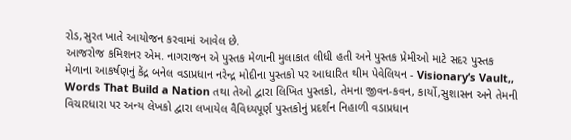રોડ,સુરત ખાતે આયોજન કરવામાં આવેલ છે.
આજરોજ કમિશનર એમ. નાગરાજન એ પુસ્તક મેળાની મુલાકાત લીધી હતી અને પુસ્તક પ્રેમીઓ માટે સદર પુસ્તક મેળાના આકર્ષણનું કેંદ્ર બનેલ વડાપ્રધાન નરેન્દ્ર મોદીના પુસ્તકો પર આધારિત થીમ પેવેલિયન - Visionary’s Vault,, Words That Build a Nation તથા તેઓ દ્વારા લિખિત પુસ્તકો, તેમના જીવન-કવન, કાર્યો,સુશાસન અને તેમની વિચારધારા પર અન્ય લેખકો દ્વારા લખાયેલ વૈવિધ્યપૂર્ણ પુસ્તકોનું પ્રદર્શન નિહાળી વડાપ્રધાન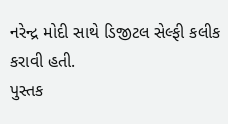નરેન્દ્ર મોદી સાથે ડિજીટલ સેલ્ફી કલીક કરાવી હતી.
પુસ્તક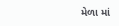મેળા માં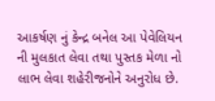આકર્ષણ નું કેન્દ્ર બનેલ આ પેવેલિયન ની મુલકાત લેવા તથા પુસ્તક મેળા નો લાભ લેવા શહેરીજનોને અનુરોધ છે.